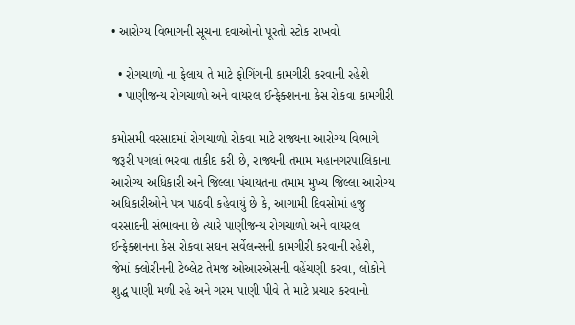• આરોગ્ય વિભાગની સૂચના દવાઓનો પૂરતો સ્ટોક રાખવો

  • રોગચાળો ના ફેલાય તે માટે ફોગિંગની કામગીરી કરવાની રહેશે
  • પાણીજન્ય રોગચાળો અને વાયરલ ઈન્ફેક્શનના કેસ રોકવા કામગીરી

કમોસમી વરસાદમાં રોગચાળો રોકવા માટે રાજ્યના આરોગ્ય વિભાગે જરૂરી પગલાં ભરવા તાકીદ કરી છે, રાજ્યની તમામ મહાનગરપાલિકાના આરોગ્ય અધિકારી અને જિલ્લા પંચાયતના તમામ મુખ્ય જિલ્લા આરોગ્ય અધિકારીઓને પત્ર પાઠવી કહેવાયું છે કે, આગામી દિવસોમાં હજુ વરસાદની સંભાવના છે ત્યારે પાણીજન્ય રોગચાળો અને વાયરલ ઈન્ફેક્શનના કેસ રોકવા સઘન સર્વેલન્સની કામગીરી કરવાની રહેશે, જેમાં ક્લોરીનની ટેબ્લેટ તેમજ ઓઆરએસની વહેંચણી કરવા, લોકોને શુદ્ધ પાણી મળી રહે અને ગરમ પાણી પીવે તે માટે પ્રચાર કરવાનો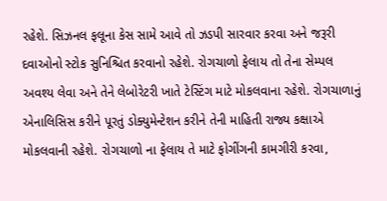રહેશે. સિઝનલ ફલૂના કેસ સામે આવે તો ઝડપી સારવાર કરવા અને જરૂરી દવાઓનો સ્ટોક સુનિશ્ચિત કરવાનો રહેશે. રોગચાળો ફેલાય તો તેના સેમ્પલ અવશ્ય લેવા અને તેને લેબોરેટરી ખાતે ટેસ્ટિંગ માટે મોકલવાના રહેશે. રોગચાળાનું એનાલિસિસ કરીને પૂરતું ડોક્યુમેન્ટેશન કરીને તેની માહિતી રાજ્ય કક્ષાએ મોકલવાની રહેશે. રોગચાળો ના ફેલાય તે માટે ફોગીંગની કામગીરી કરવા,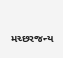મચ્છરજન્ય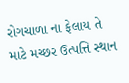રોગચાળા ના ફેલાય તે માટે મચ્છર ઉત્પત્તિ સ્થાન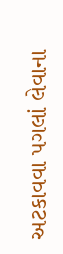અટકાવવા પગલાં લેવાના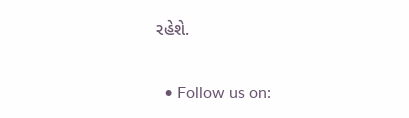રહેશે.


  • Follow us on: